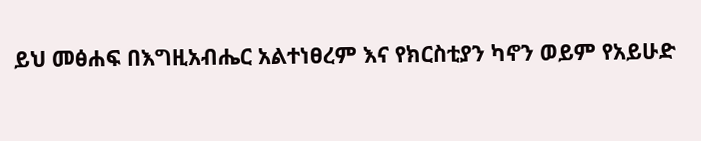ይህ መፅሐፍ በእግዚአብሔር አልተነፀረም እና የክርስቲያን ካኖን ወይም የአይሁድ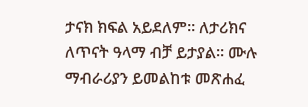ታናክ ክፍል አይደለም። ለታሪክና ለጥናት ዓላማ ብቻ ይታያል። ሙሉ ማብራሪያን ይመልከቱ መጽሐፈ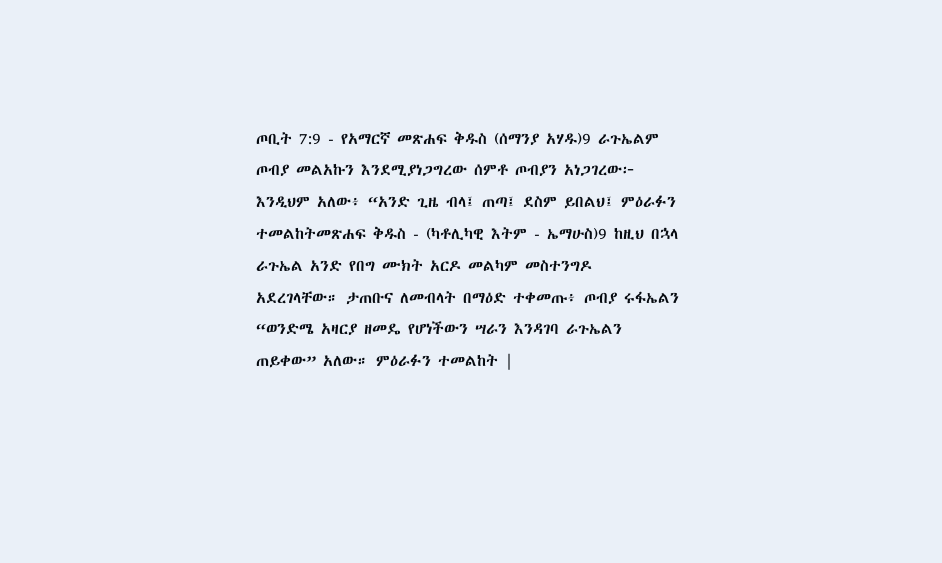ጦቢት 7:9 - የአማርኛ መጽሐፍ ቅዱስ (ሰማንያ አሃዱ)9 ራጉኤልም ጦብያ መልአኩን እንደሚያነጋግረው ሰምቶ ጦብያን አነጋገረው፦ እንዲህም አለው፥ “አንድ ጊዜ ብላ፤ ጠጣ፤ ደስም ይበልህ፤ ምዕራፉን ተመልከትመጽሐፍ ቅዱስ - (ካቶሊካዊ እትም - ኤማሁስ)9 ከዚህ በኋላ ራጉኤል አንድ የበግ ሙክት አርዶ መልካም መስተንግዶ አደረገላቸው። ታጠቡና ለመብላት በማዕድ ተቀመጡ፥ ጦብያ ሩፋኤልን “ወንድሜ አዛርያ ዘመዴ የሆነችውን ሣራን እንዳገባ ራጉኤልን ጠይቀው” አለው። ምዕራፉን ተመልከት |